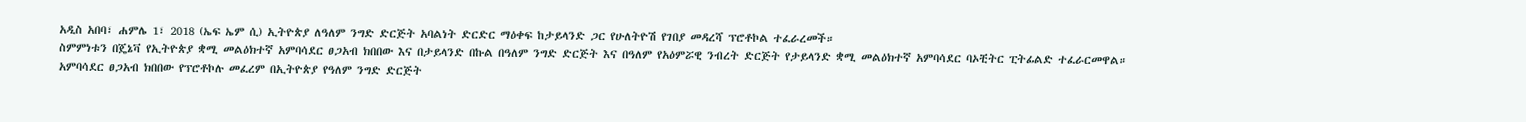አዲስ አበባ፣ ሐምሌ 1፣ 2018 (ኤፍ ኤም ሲ) ኢትዮጵያ ለዓለም ንግድ ድርጅት አባልነት ድርድር ማዕቀፍ ከታይላንድ ጋር የሁለትዮሽ የገበያ መዳረሻ ፕሮቶኮል ተፈራረመች።
ስምምነቱን በጄኔቫ የኢትዮጵያ ቋሚ መልዕክተኛ አምባሳደር ፀጋአብ ክበበው እና በታይላንድ በኩል በዓለም ንግድ ድርጅት እና በዓለም የአዕምሯዊ ንብረት ድርጅት የታይላንድ ቋሚ መልዕክተኛ አምባሳደር ባኦቺትር ፒትፊልድ ተፈራርመዋል።
አምባሳደር ፀጋአብ ክበበው የፕሮቶኮሉ መፈረም በኢትዮጵያ የዓለም ንግድ ድርጅት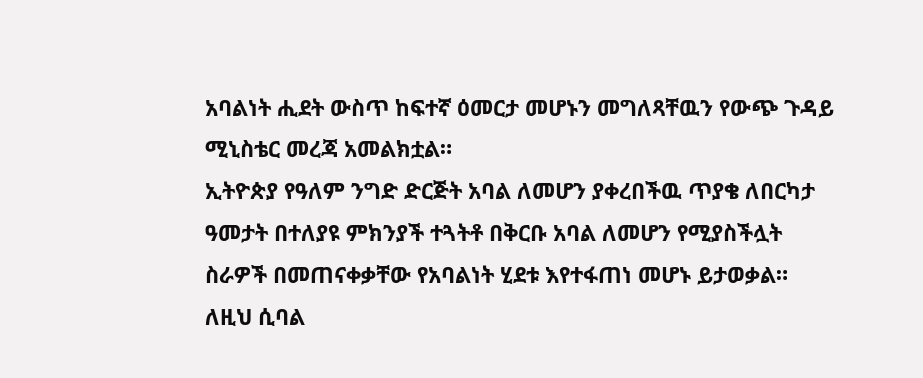አባልነት ሒደት ውስጥ ከፍተኛ ዕመርታ መሆኑን መግለጻቸዉን የውጭ ጉዳይ ሚኒስቴር መረጃ አመልክቷል።
ኢትዮጵያ የዓለም ንግድ ድርጅት አባል ለመሆን ያቀረበችዉ ጥያቄ ለበርካታ ዓመታት በተለያዩ ምክንያች ተጓትቶ በቅርቡ አባል ለመሆን የሚያስችሏት ስራዎች በመጠናቀቃቸው የአባልነት ሂደቱ እየተፋጠነ መሆኑ ይታወቃል።
ለዚህ ሲባል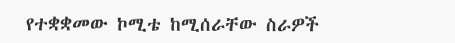የተቋቋመው ኮሚቴ ከሚሰራቸው ስራዎች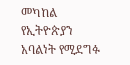መካከል የኢትዮጵያን አባልነት የሚደግፉ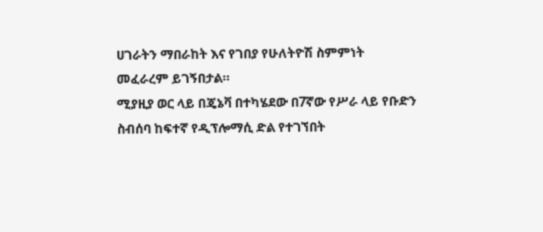ሀገራትን ማበራከት እና የገበያ የሁለትዮሽ ስምምነት መፈራረም ይገኝበታል።
ሚያዚያ ወር ላይ በጄኔቫ በተካሄደው በ7ኛው የሥራ ላይ የቡድን ስብሰባ ከፍተኛ የዲፕሎማሲ ድል የተገኘበት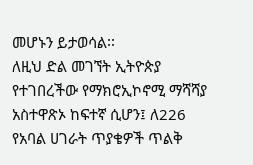መሆኑን ይታወሳል፡፡
ለዚህ ድል መገኘት ኢትዮጵያ የተገበረችው የማክሮኢኮኖሚ ማሻሻያ አስተዋጽኦ ከፍተኛ ሲሆን፤ ለ226 የአባል ሀገራት ጥያቄዎች ጥልቅ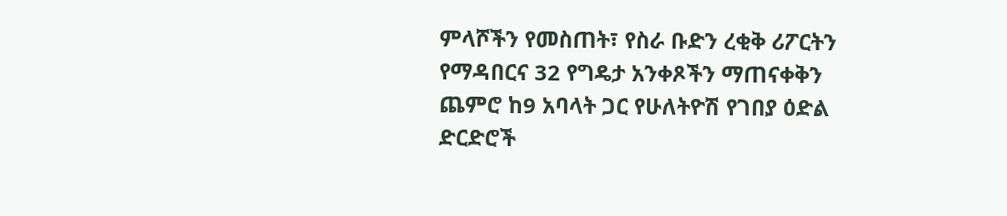ምላሾችን የመስጠት፣ የስራ ቡድን ረቂቅ ሪፖርትን የማዳበርና 32 የግዴታ አንቀጾችን ማጠናቀቅን ጨምሮ ከ9 አባላት ጋር የሁለትዮሽ የገበያ ዕድል ድርድሮች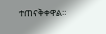ተጠናቅቀዋል።